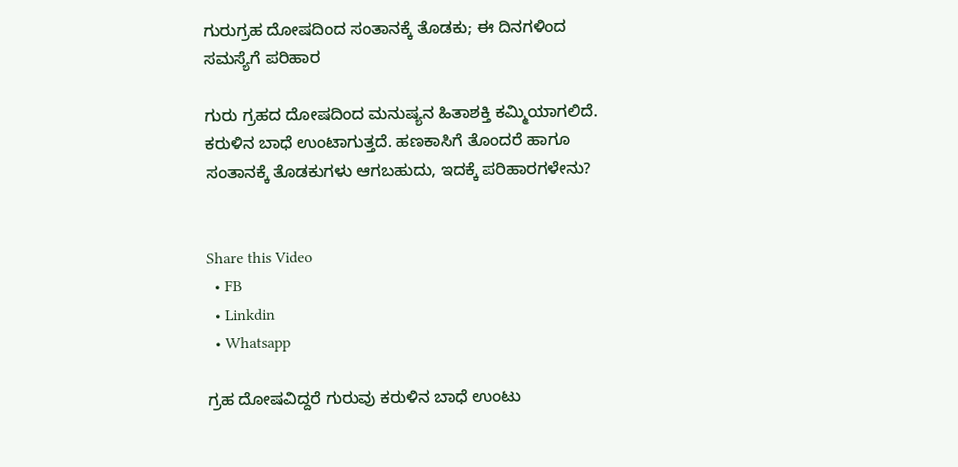ಗುರುಗ್ರಹ ದೋಷದಿಂದ ಸಂತಾನಕ್ಕೆ ತೊಡಕು; ಈ ದಿನಗಳಿಂದ ಸಮಸ್ಯೆಗೆ ಪರಿಹಾರ

ಗುರು ಗ್ರಹದ ದೋಷದಿಂದ ಮನುಷ್ಯನ ಹಿತಾಶಕ್ತಿ ಕಮ್ಮಿಯಾಗಲಿದೆ. ಕರುಳಿನ ಬಾಧೆ ಉಂಟಾಗುತ್ತದೆ. ಹಣಕಾಸಿಗೆ ತೊಂದರೆ ಹಾಗೂ ಸಂತಾನಕ್ಕೆ ತೊಡಕುಗಳು ಆಗಬಹುದು, ಇದಕ್ಕೆ ಪರಿಹಾರಗಳೇನು?


Share this Video
  • FB
  • Linkdin
  • Whatsapp

ಗ್ರಹ ದೋಷವಿದ್ದರೆ ಗುರುವು ಕರುಳಿನ ಬಾಧೆ ಉಂಟು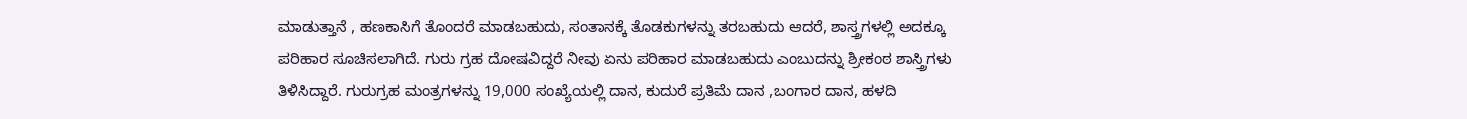ಮಾಡುತ್ತಾನೆ , ಹಣಕಾಸಿಗೆ ತೊಂದರೆ ಮಾಡಬಹುದು, ಸಂತಾನಕ್ಕೆ ತೊಡಕುಗಳನ್ನು ತರಬಹುದು ಆದರೆ, ಶಾಸ್ತ್ರಗಳಲ್ಲಿ ಅದಕ್ಕೂ ಪರಿಹಾರ ಸೂಚಿಸಲಾಗಿದೆ. ಗುರು ಗ್ರಹ ದೋಷವಿದ್ದರೆ ನೀವು ಏನು ಪರಿಹಾರ ಮಾಡಬಹುದು ಎಂಬುದನ್ನು ಶ್ರೀಕಂಠ ಶಾಸ್ತ್ರಿಗಳು ತಿಳಿಸಿದ್ದಾರೆ. ಗುರುಗ್ರಹ ಮಂತ್ರಗಳನ್ನು 19,000 ಸಂಖ್ಯೆಯಲ್ಲಿ ದಾನ, ಕುದುರೆ ಪ್ರತಿಮೆ ದಾನ ,ಬಂಗಾರ ದಾನ, ಹಳದಿ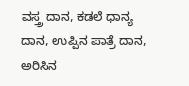ವಸ್ತ್ರ ದಾನ, ಕಡಲೆ ಧಾನ್ಯ ದಾನ, ಉಪ್ಪಿನ ಪಾತ್ರೆ ದಾನ, ಅರಿಸಿನ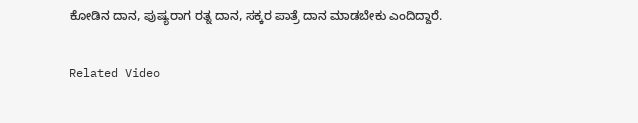ಕೋಡಿನ ದಾನ, ಪುಷ್ಯರಾಗ ರತ್ನ ದಾನ, ಸಕ್ಕರ ಪಾತ್ರೆ ದಾನ ಮಾಡಬೇಕು ಎಂದಿದ್ದಾರೆ.

Related Video